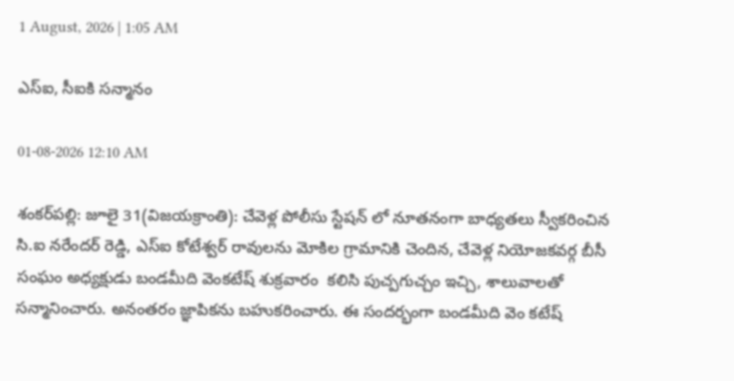1 August, 2026 | 1:05 AM

ఎస్‌ఐ, సీఐకి సన్మానం

01-08-2026 12:10 AM

శంకర్‌పల్లి: జూలై 31(విజయక్రాంతి): చేవెళ్ల పోలీసు స్టేషన్ లో నూతనంగా బాధ్యతలు స్వీకరించిన సి.ఐ నరేందర్ రెడ్డి, ఎస్‌ఐ కోటేశ్వర్ రావులను మోకిల గ్రామానికి చెందిన, చేవెళ్ల నియోజకవర్గ బీసీ సంఘం అధ్యక్షుడు బండమీది వెంకటేష్ శుక్రవారం  కలిసి పుచ్పగుచ్చం ఇచ్చి, శాలువాలతో సన్మానించారు. అనంతరం జ్ఞాపికను బహుకరించారు. ఈ సందర్భంగా బండమీది వెం కటేష్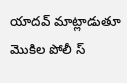యాదవ్ మాట్లాడుతూ మొకిల పోలీ స్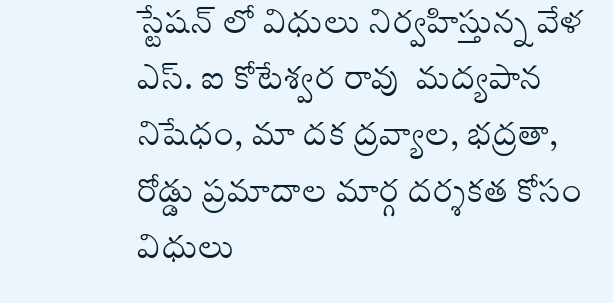స్టేషన్ లో విధులు నిర్వహిస్తున్న వేళ ఎస్. ఐ కోటేశ్వర రావు  మద్యపాన నిషేధం, మా దక ద్రవ్యాల, భద్రతా, రోడ్డు ప్రమాదాల మార్గ దర్శకత కోసం విధులు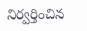నిర్వర్తించిన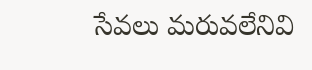సేవలు మరువలేనివి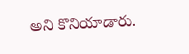అని కొనియాడారు.